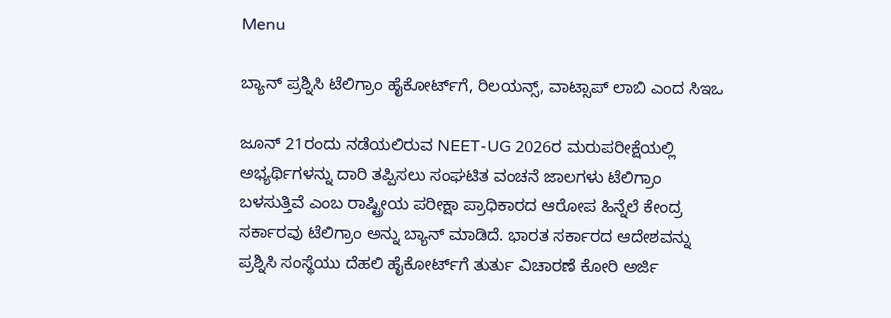Menu

ಬ್ಯಾನ್‌ ಪ್ರಶ್ನಿಸಿ ಟೆಲಿಗ್ರಾಂ ಹೈಕೋರ್ಟ್‌ಗೆ, ರಿಲಯನ್ಸ್‌, ವಾಟ್ಸಾಪ್‌ ಲಾಬಿ ಎಂದ ಸಿಇಒ

ಜೂನ್ 21ರಂದು ನಡೆಯಲಿರುವ NEET-UG 2026ರ ಮರುಪರೀಕ್ಷೆಯಲ್ಲಿ ಅಭ್ಯರ್ಥಿಗಳನ್ನು ದಾರಿ ತಪ್ಪಿಸಲು ಸಂಘಟಿತ ವಂಚನೆ ಜಾಲಗಳು ಟೆಲಿಗ್ರಾಂ ಬಳಸುತ್ತಿವೆ ಎಂಬ ರಾಷ್ಟ್ರೀಯ ಪರೀಕ್ಷಾ ಪ್ರಾಧಿಕಾರದ ಆರೋಪ ಹಿನ್ನೆಲೆ ಕೇಂದ್ರ ಸರ್ಕಾರವು ಟೆಲಿಗ್ರಾಂ ಅನ್ನು ಬ್ಯಾನ್‌ ಮಾಡಿದೆ. ಭಾರತ ಸರ್ಕಾರದ ಆದೇಶವನ್ನು ಪ್ರಶ್ನಿಸಿ ಸಂಸ್ಥೆಯು ದೆಹಲಿ ಹೈಕೋರ್ಟ್‌ಗೆ ತುರ್ತು ವಿಚಾರಣೆ ಕೋರಿ ಅರ್ಜಿ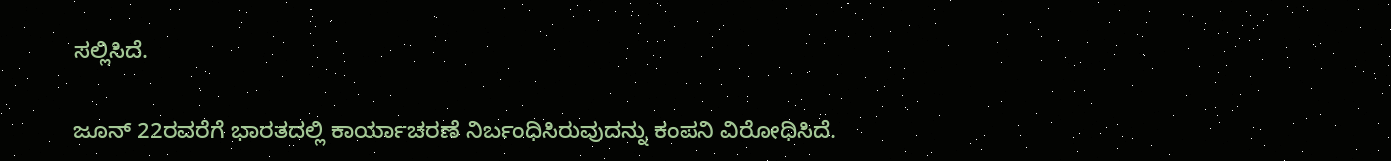ಸಲ್ಲಿಸಿದೆ.

ಜೂನ್ 22ರವರೆಗೆ ಭಾರತದಲ್ಲಿ ಕಾರ್ಯಾಚರಣೆ ನಿರ್ಬಂಧಿಸಿರುವುದನ್ನು ಕಂಪನಿ ವಿರೋಧಿಸಿದೆ.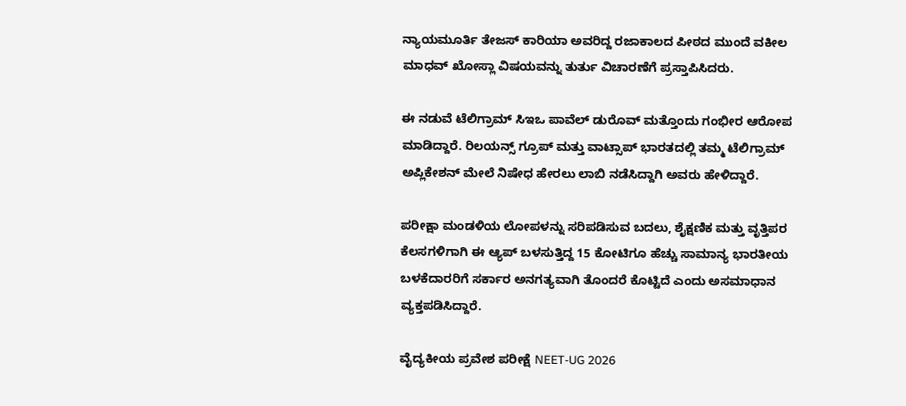ನ್ಯಾಯಮೂರ್ತಿ ತೇಜಸ್ ಕಾರಿಯಾ ಅವರಿದ್ದ ರಜಾಕಾಲದ ಪೀಠದ ಮುಂದೆ ವಕೀಲ ಮಾಧವ್ ಖೋಸ್ಲಾ ವಿಷಯವನ್ನು ತುರ್ತು ವಿಚಾರಣೆಗೆ ಪ್ರಸ್ತಾಪಿಸಿದರು.

ಈ ನಡುವೆ ಟೆಲಿಗ್ರಾಮ್ ಸಿಇಒ ಪಾವೆಲ್ ಡುರೊವ್ ಮತ್ತೊಂದು ಗಂಭೀರ ಆರೋಪ ಮಾಡಿದ್ದಾರೆ. ರಿಲಯನ್ಸ್ ಗ್ರೂಪ್ ಮತ್ತು ವಾಟ್ಸಾಪ್ ಭಾರತದಲ್ಲಿ ತಮ್ಮ ಟೆಲಿಗ್ರಾಮ್ ಅಪ್ಲಿಕೇಶನ್ ಮೇಲೆ ನಿಷೇಧ ಹೇರಲು ಲಾಬಿ ನಡೆಸಿದ್ದಾಗಿ ಅವರು ಹೇಳಿದ್ದಾರೆ.

ಪರೀಕ್ಷಾ ಮಂಡಳಿಯ ಲೋಪಳನ್ನು ಸರಿಪಡಿಸುವ ಬದಲು, ಶೈಕ್ಷಣಿಕ ಮತ್ತು ವೃತ್ತಿಪರ ಕೆಲಸಗಳಿಗಾಗಿ ಈ ಆ್ಯಪ್ ಬಳಸುತ್ತಿದ್ದ 15 ಕೋಟಿಗೂ ಹೆಚ್ಚು ಸಾಮಾನ್ಯ ಭಾರತೀಯ ಬಳಕೆದಾರರಿಗೆ ಸರ್ಕಾರ ಅನಗತ್ಯವಾಗಿ ತೊಂದರೆ ಕೊಟ್ಟಿದೆ ಎಂದು ಅಸಮಾಧಾನ ವ್ಯಕ್ತಪಡಿಸಿದ್ದಾರೆ.

ವೈದ್ಯಕೀಯ ಪ್ರವೇಶ ಪರೀಕ್ಷೆ NEET-UG 2026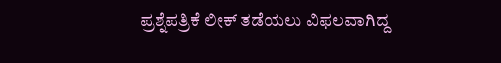ಪ್ರಶ್ನೆಪತ್ರಿಕೆ ಲೀಕ್ ತಡೆಯಲು ವಿಫಲವಾಗಿದ್ದ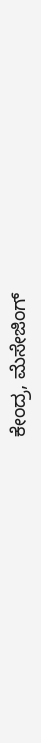ಕೇಂದ್ರ, ಮೆಸೇಜಿಂಗ್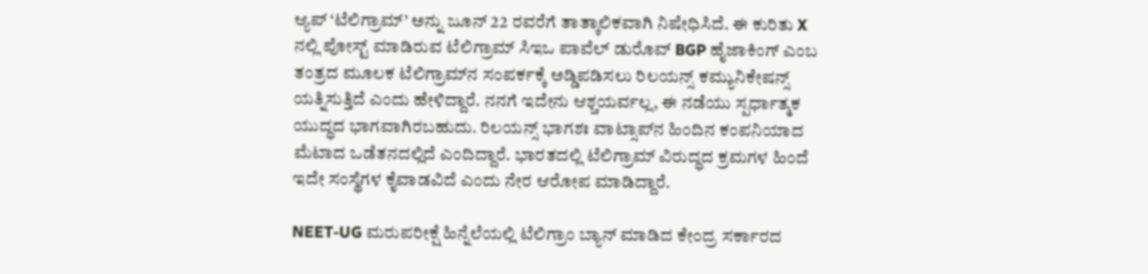ಆ್ಯಪ್ ‘ಟೆಲಿಗ್ರಾಮ್’ ಅನ್ನು ಜೂನ್ 22 ರವರೆಗೆ ತಾತ್ಕಾಲಿಕವಾಗಿ ನಿಷೇಧಿಸಿದೆ. ಈ ಕುರಿತು X ನಲ್ಲಿ ಪೋಸ್ಟ್ ಮಾಡಿರುವ ಟೆಲಿಗ್ರಾಮ್ ಸಿಇಒ ಪಾವೆಲ್ ಡುರೊವ್ BGP ಹೈಜಾಕಿಂಗ್ ಎಂಬ ತಂತ್ರದ ಮೂಲಕ ಟೆಲಿಗ್ರಾಮ್‌ನ ಸಂಪರ್ಕಕ್ಕೆ ಅಡ್ಡಿಪಡಿಸಲು ರಿಲಯನ್ಸ್ ಕಮ್ಯುನಿಕೇಷನ್ಸ್ ಯತ್ನಿಸುತ್ತಿದೆ ಎಂದು ಹೇಳಿದ್ದಾರೆ. ನನಗೆ ಇದೇನು ಆಶ್ಚಯರ್ವಲ್ಲ, ಈ ನಡೆಯು ಸ್ಪರ್ಧಾತ್ಮಕ ಯುದ್ಧದ ಭಾಗವಾಗಿರಬಹುದು. ರಿಲಯನ್ಸ್ ಭಾಗಶಃ ವಾಟ್ಸಾಪ್‌ನ ಹಿಂದಿನ ಕಂಪನಿಯಾದ ಮೆಟಾದ ಒಡೆತನದಲ್ಲಿದೆ ಎಂದಿದ್ದಾರೆ. ಭಾರತದಲ್ಲಿ ಟೆಲಿಗ್ರಾಮ್ ವಿರುದ್ಧದ ಕ್ರಮಗಳ ಹಿಂದೆ ಇದೇ ಸಂಸ್ಥೆಗಳ ಕೈವಾಡವಿದೆ ಎಂದು ನೇರ ಆರೋಪ ಮಾಡಿದ್ದಾರೆ.

NEET-UG ಮರುಪರೀಕ್ಷೆ ಹಿನ್ನೆಲೆಯಲ್ಲಿ ಟೆಲಿಗ್ರಾಂ ಬ್ಯಾನ್ ಮಾಡಿದ ಕೇಂದ್ರ ಸರ್ಕಾರದ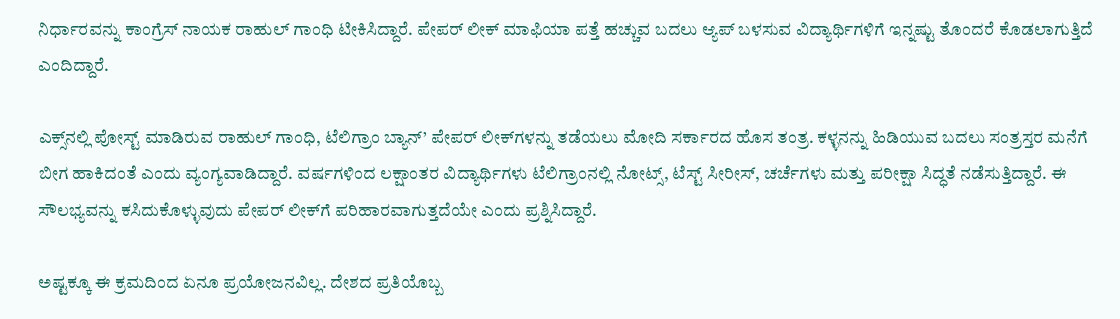ನಿರ್ಧಾರವನ್ನು ಕಾಂಗ್ರೆಸ್‌ ನಾಯಕ ರಾಹುಲ್ ಗಾಂಧಿ ಟೀಕಿಸಿದ್ದಾರೆ. ಪೇಪರ್ ಲೀಕ್ ಮಾಫಿಯಾ ಪತ್ತೆ ಹಚ್ಚುವ ಬದಲು ಆ್ಯಪ್ ಬಳಸುವ ವಿದ್ಯಾರ್ಥಿಗಳಿಗೆ ಇನ್ನಷ್ಟು ತೊಂದರೆ ಕೊಡಲಾಗುತ್ತಿದೆ ಎಂದಿದ್ದಾರೆ.

ಎಕ್ಸ್‌ನಲ್ಲಿ ಪೋಸ್ಟ್ ಮಾಡಿರುವ ರಾಹುಲ್ ಗಾಂಧಿ, ಟೆಲಿಗ್ರಾಂ ಬ್ಯಾನ್’ ಪೇಪರ್ ಲೀಕ್‌ಗಳನ್ನು ತಡೆಯಲು ಮೋದಿ ಸರ್ಕಾರದ ಹೊಸ ತಂತ್ರ. ಕಳ್ಳನನ್ನು ಹಿಡಿಯುವ ಬದಲು ಸಂತ್ರಸ್ತರ ಮನೆಗೆ ಬೀಗ ಹಾಕಿದಂತೆ ಎಂದು ವ್ಯಂಗ್ಯವಾಡಿದ್ದಾರೆ. ವರ್ಷಗಳಿಂದ ಲಕ್ಷಾಂತರ ವಿದ್ಯಾರ್ಥಿಗಳು ಟೆಲಿಗ್ರಾಂನಲ್ಲಿ ನೋಟ್ಸ್, ಟೆಸ್ಟ್ ಸೀರೀಸ್, ಚರ್ಚೆಗಳು ಮತ್ತು ಪರೀಕ್ಷಾ ಸಿದ್ಧತೆ ನಡೆಸುತ್ತಿದ್ದಾರೆ. ಈ ಸೌಲಭ್ಯವನ್ನು ಕಸಿದುಕೊಳ್ಳುವುದು ಪೇಪರ್ ಲೀಕ್‌ಗೆ ಪರಿಹಾರವಾಗುತ್ತದೆಯೇ ಎಂದು ಪ್ರಶ್ನಿಸಿದ್ದಾರೆ.

ಅಷ್ಟಕ್ಕೂ ಈ ಕ್ರಮದಿಂದ ಏನೂ ಪ್ರಯೋಜನವಿಲ್ಲ. ದೇಶದ ಪ್ರತಿಯೊಬ್ಬ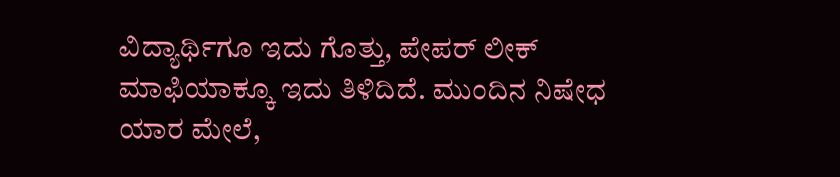ವಿದ್ಯಾರ್ಥಿಗೂ ಇದು ಗೊತ್ತು, ಪೇಪರ್ ಲೀಕ್ ಮಾಫಿಯಾಕ್ಕೂ ಇದು ತಿಳಿದಿದೆ. ಮುಂದಿನ ನಿಷೇಧ ಯಾರ ಮೇಲೆ,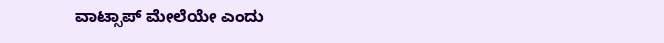ವಾಟ್ಸಾಪ್ ಮೇಲೆಯೇ ಎಂದು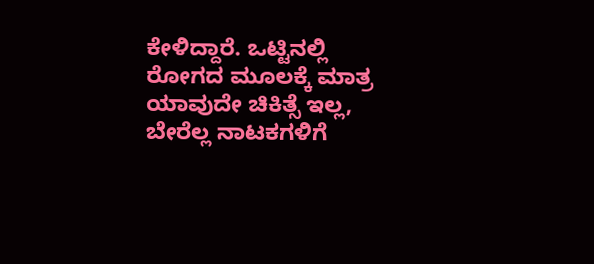ಕೇಳಿದ್ದಾರೆ. ಒಟ್ಟಿನಲ್ಲಿ ರೋಗದ ಮೂಲಕ್ಕೆ ಮಾತ್ರ ಯಾವುದೇ ಚಿಕಿತ್ಸೆ ಇಲ್ಲ, ಬೇರೆಲ್ಲ ನಾಟಕಗಳಿಗೆ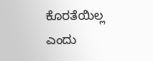ಕೊರತೆಯಿಲ್ಲ ಎಂದು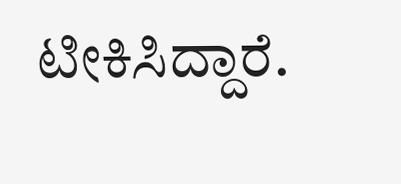ಟೀಕಿಸಿದ್ದಾರೆ.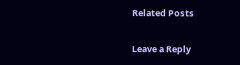Related Posts

Leave a Reply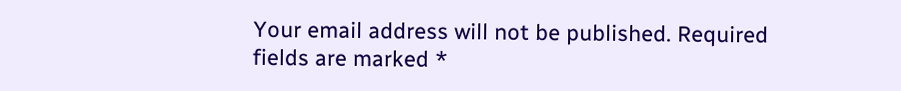Your email address will not be published. Required fields are marked *